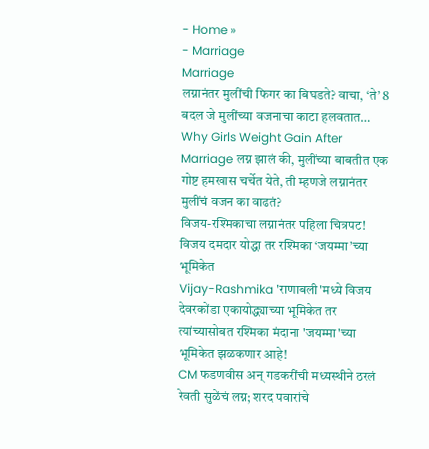- Home »
- Marriage
Marriage
लग्नानंतर मुलींची फिगर का बिघडते? वाचा, ‘ते’ 8 बदल जे मुलींच्या वजनाचा काटा हलवतात…
Why Girls Weight Gain After Marriage लग्न झालं की, मुलींच्या बाबतीत एक गोष्ट हमखास चर्चेत येते, ती म्हणजे लग्नानंतर मुलींचं वजन का वाढतं?
विजय-रश्मिकाचा लग्नानंतर पहिला चित्रपट! विजय दमदार योद्धा तर रश्मिका ‘जयम्मा’च्या भूमिकेत
Vijay-Rashmika 'राणाबली'मध्ये विजय देवरकोंडा एकायोद्ध्याच्या भूमिकेत तर त्यांच्यासोबत रश्मिका मंदाना 'जयम्मा'च्या भूमिकेत झळकणार आहे!
CM फडणवीस अन् गडकरींची मध्यस्थीने ठरलं रेवती सुळेंचं लग्न; शरद पवारांचे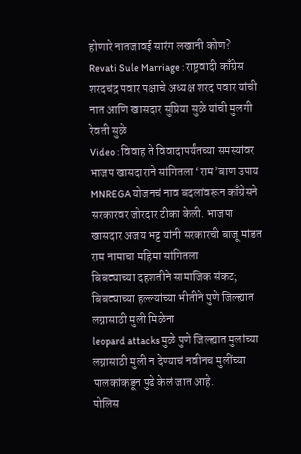होणारे नातजावई सारंग लखानी कोण?
Revati Sule Marriage : राष्ट्रवादी काँग्रेस शरदचंद्र पवार पक्षाचे अध्यक्ष शरद पवार यांची नात आणि खासदार सुप्रिया सुळे यांची मुलगी रेवती सुळे
Video : विवाह ते विवादापर्यंतच्या समस्यांवर भाजप खासदाराने सांगितला ‘राम’बाण उपाय
MNREGA योजनचं नाव बदलांवरून काँग्रेसने सरकारवर जोरदार टीका केली. भाजपा खासदार अजय भट्ट यांनी सरकारची बाजू मांडत राम नामाचा महिमा सांगितला
बिबट्याच्या दहशतीने सामाजिक संकट; बिबट्याच्या हल्ल्यांच्या भीतीने पुणे जिल्ह्यात लग्नासाठी मुली मिळेना
leopard attacks मुळे पुणे जिल्ह्यात मुलांच्या लग्नासाठी मुली न देण्याचं नवीनच मुलींच्या पालकांकडून पुढे केलं जात आहे.
पोलिस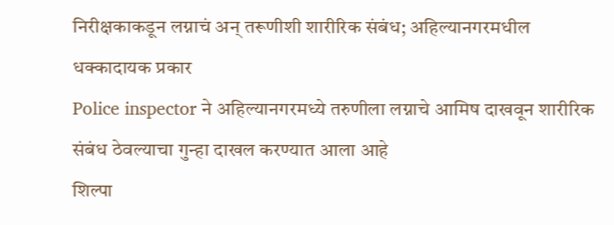निरीक्षकाकडून लग्नाचं अन् तरूणीशी शारीरिक संबंध; अहिल्यानगरमधील धक्कादायक प्रकार
Police inspector ने अहिल्यानगरमध्ये तरुणीला लग्नाचे आमिष दाखवून शारीरिक संबंध ठेवल्याचा गुन्हा दाखल करण्यात आला आहे
शिल्पा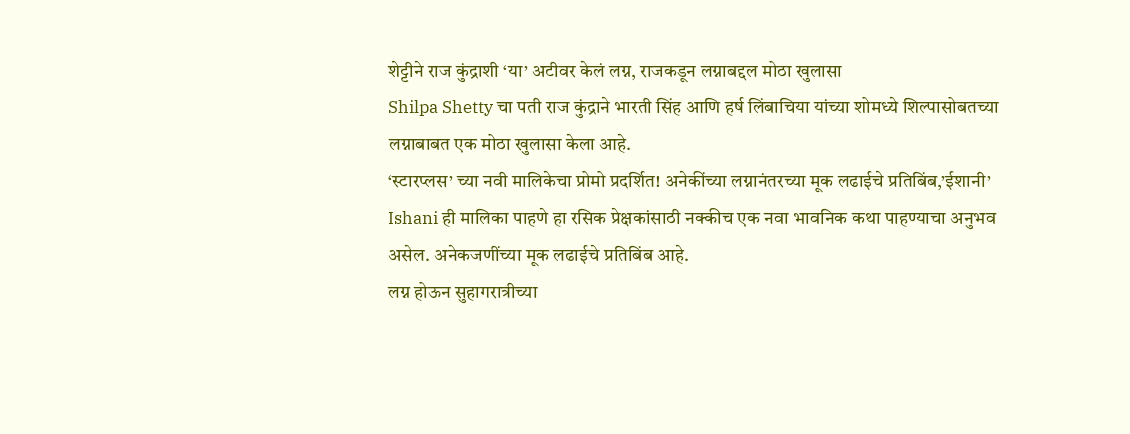शेट्टीने राज कुंद्राशी ‘या’ अटीवर केलं लग्न, राजकडून लग्नाबद्दल मोठा खुलासा
Shilpa Shetty चा पती राज कुंद्राने भारती सिंह आणि हर्ष लिंबाचिया यांच्या शोमध्ये शिल्पासोबतच्या लग्नाबाबत एक मोठा खुलासा केला आहे.
‘स्टारप्लस’ च्या नवी मालिकेचा प्रोमो प्रदर्शित! अनेकींच्या लग्नानंतरच्या मूक लढाईचे प्रतिबिंब,’ईशानी’
Ishani ही मालिका पाहणे हा रसिक प्रेक्षकांसाठी नक्कीच एक नवा भावनिक कथा पाहण्याचा अनुभव असेल. अनेकजणींच्या मूक लढाईचे प्रतिबिंब आहे.
लग्न होऊन सुहागरात्रीच्या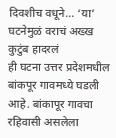दिवशीच वधूने… ‘या’ घटनेमुळं वराचं अख्ख कुटुंब हादरलं
ही घटना उत्तर प्रदेशमधील बांकपूर गावमध्ये घडली आहे. बांकापूर गावचा रहिवासी असलेला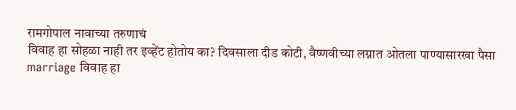रामगोपाल नावाच्या तरुणाचं
विवाह हा सोहळा नाही तर इव्हेंट होतोय का? दिवसाला दीड कोटी, वैष्णवीच्या लग्नात ओतला पाण्यासारखा पैसा
marriage विवाह हा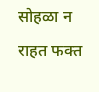सोहळा न राहत फक्त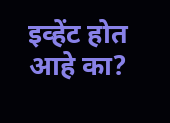इव्हेंट होत आहे का?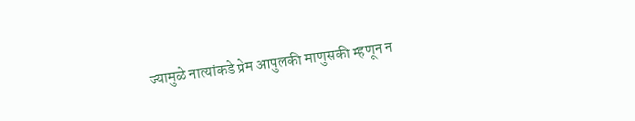ज्यामुळे नात्यांकडे प्रेम आपुलकी माणुसकी म्हणून न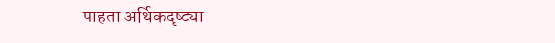पाहता अर्थिकदृष्ट्या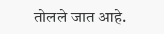तोलले जात आहे.